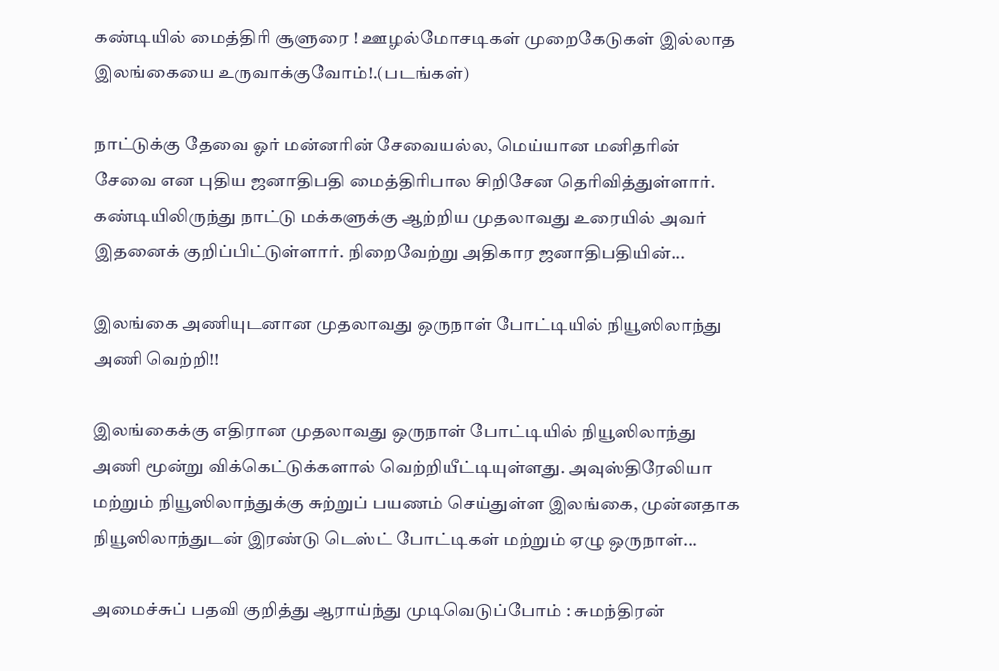கண்டியில் மைத்திரி சூளுரை ! ஊழல்மோசடிகள் முறைகேடுகள் இல்லாத இலங்கையை உருவாக்குவோம்!.(படங்கள்)

நாட்டுக்கு தேவை ஓர் மன்னரின் சேவையல்ல, மெய்யான மனிதரின் சேவை என புதிய ஜனாதிபதி மைத்திரிபால சிறிசேன தெரிவித்துள்ளார். கண்டியிலிருந்து நாட்டு மக்களுக்கு ஆற்றிய முதலாவது உரையில் அவர் இதனைக் குறிப்பிட்டுள்ளார். நிறைவேற்று அதிகார ஜனாதிபதியின்...

இலங்கை அணியுடனான முதலாவது ஒருநாள் போட்டியில் நியூஸிலாந்து அணி வெற்றி!!

இலங்கைக்கு எதிரான முதலாவது ஒருநாள் போட்டியில் நியூஸிலாந்து அணி மூன்று விக்கெட்டுக்களால் வெற்றியீட்டியுள்ளது. அவுஸ்திரேலியா மற்றும் நியூஸிலாந்துக்கு சுற்றுப் பயணம் செய்துள்ள இலங்கை, முன்னதாக நியூஸிலாந்துடன் இரண்டு டெஸ்ட் போட்டிகள் மற்றும் ஏழு ஒருநாள்...

அமைச்சுப் பதவி குறித்து ஆராய்ந்து முடிவெடுப்போம் : சுமந்திரன்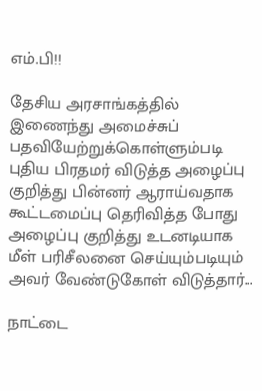எம்.பி!!

தேசிய அரசாங்கத்தில் இணைந்து அமைச்சுப் பதவியேற்றுக்கொள்ளும்படி புதிய பிரதமர் விடுத்த அழைப்பு குறித்து பின்னர் ஆராய்வதாக கூட்டமைப்பு தெரிவித்த போது அழைப்பு குறித்து உடனடியாக மீள் பரிசீலனை செய்யும்படியும் அவர் வேண்டுகோள் விடுத்தார்...

நாட்டை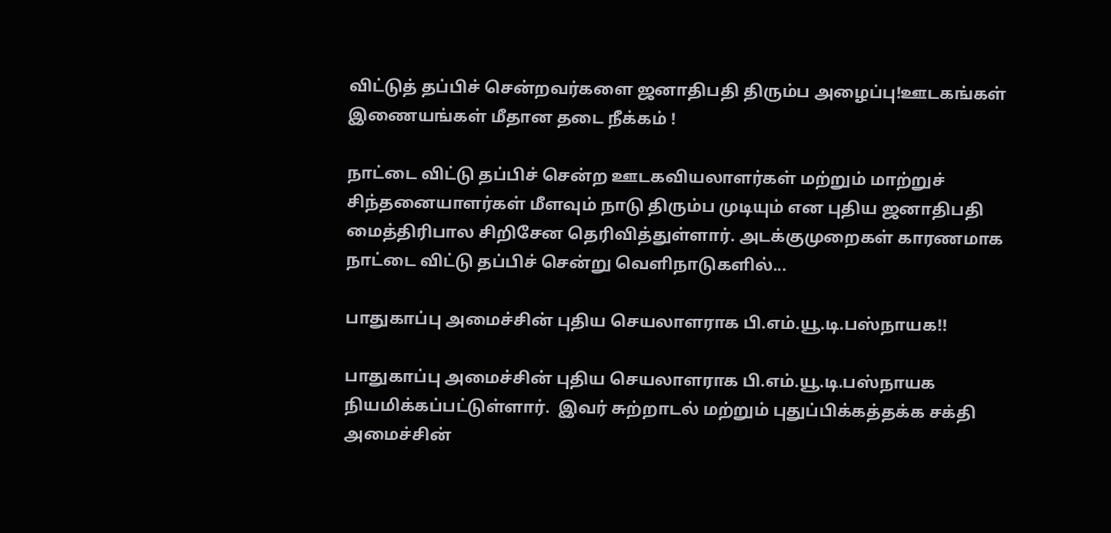விட்டுத் தப்பிச் சென்றவர்களை ஜனாதிபதி திரும்ப அழைப்பு!ஊடகங்கள் இணையங்கள் மீதான தடை நீக்கம் !

நாட்டை விட்டு தப்பிச் சென்ற ஊடகவியலாளர்கள் மற்றும் மாற்றுச் சிந்தனையாளர்கள் மீளவும் நாடு திரும்ப முடியும் என புதிய ஜனாதிபதி மைத்திரிபால சிறிசேன தெரிவித்துள்ளார். அடக்குமுறைகள் காரணமாக நாட்டை விட்டு தப்பிச் சென்று வெளிநாடுகளில்...

பாதுகாப்பு அமைச்சின் புதிய செயலாளராக பி.எம்.யூ.டி.பஸ்நாயக!!

பாதுகாப்பு அமைச்சின் புதிய செயலாளராக பி.எம்.யூ.டி.பஸ்நாயக நியமிக்கப்பட்டுள்ளார்.  இவர் சுற்றாடல் மற்றும் புதுப்பிக்கத்தக்க சக்தி அமைச்சின்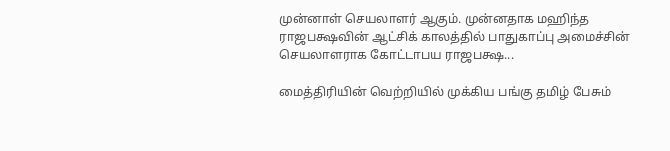முன்னாள் செயலாளர் ஆகும். முன்னதாக மஹிந்த ராஜபக்ஷவின் ஆட்சிக் காலத்தில் பாதுகாப்பு அமைச்சின் செயலாளராக கோட்டாபய ராஜபக்ஷ...

மைத்திரியின் வெற்றியில் முக்கிய பங்கு தமிழ் பேசும்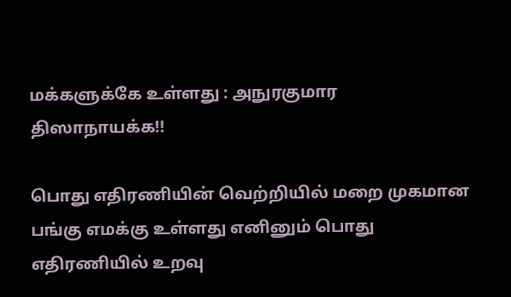மக்களுக்கே உள்ளது : அநுரகுமார திஸாநாயக்க!!

பொது எதிரணியின் வெற்றியில் மறை முகமான பங்கு எமக்கு உள்ளது எனினும் பொது எதிரணியில் உறவு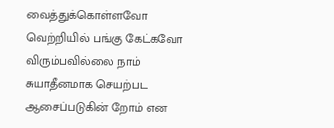வைத்துக்கொள்ளவோ வெற்றியில் பங்கு கேட்கவோ விரும்பவில்லை நாம் சுயாதீனமாக செயற்பட ஆசைப்படுகின் றோம் என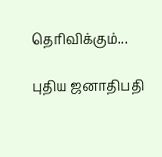தெரிவிக்கும்...

புதிய ஜனாதிபதி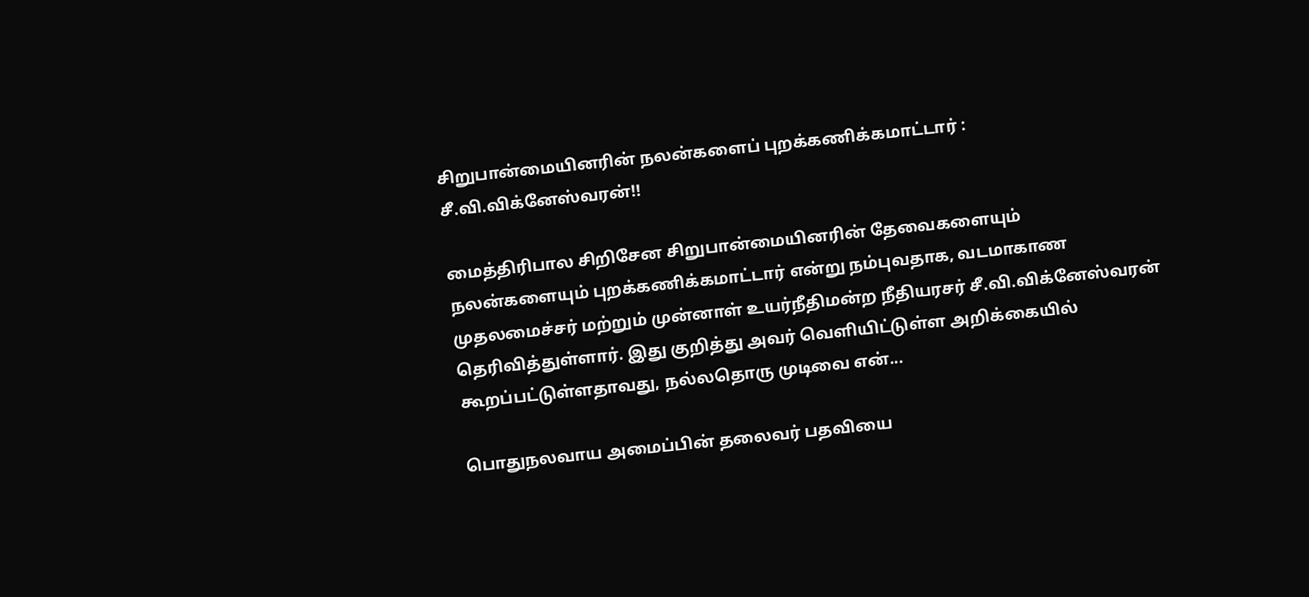சிறுபான்மையினரின் நலன்களைப் புறக்கணிக்கமாட்டார் : சீ.வி.விக்னேஸ்வரன்!!

மைத்திரிபால சிறிசேன சிறுபான்மையினரின் தேவைகளையும் நலன்களையும் புறக்கணிக்கமாட்டார் என்று நம்புவதாக, வடமாகாண முதலமைச்சர் மற்றும் முன்னாள் உயர்நீதிமன்ற நீதியரசர் சீ.வி.விக்னேஸ்வரன் தெரிவித்துள்ளார். இது குறித்து அவர் வெளியிட்டுள்ள அறிக்கையில் கூறப்பட்டுள்ளதாவது, நல்லதொரு முடிவை என்...

பொதுநலவாய அமைப்பின் தலைவர் பதவியை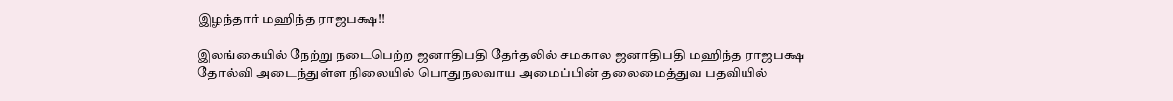இழந்தார் மஹிந்த ராஜபக்ஷ!!

இலங்கையில் நேற்று நடைபெற்ற ஜனாதிபதி தேர்தலில் சமகால ஜனாதிபதி மஹிந்த ராஜபக்ஷ தோல்வி அடைந்துள்ள நிலையில் பொதுநலவாய அமைப்பின் தலைமைத்துவ பதவியில்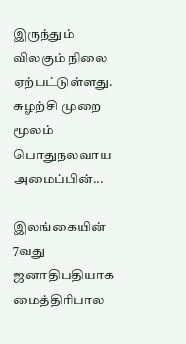இருந்தும் விலகும் நிலை ஏற்பட்டுள்ளது. சுழற்சி முறை மூலம் பொதுநலவாய அமைப்பின்...

இலங்கையின் 7வது ஜனாதிபதியாக மைத்திரிபால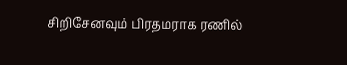சிறிசேனவும் பிரதமராக ரணில்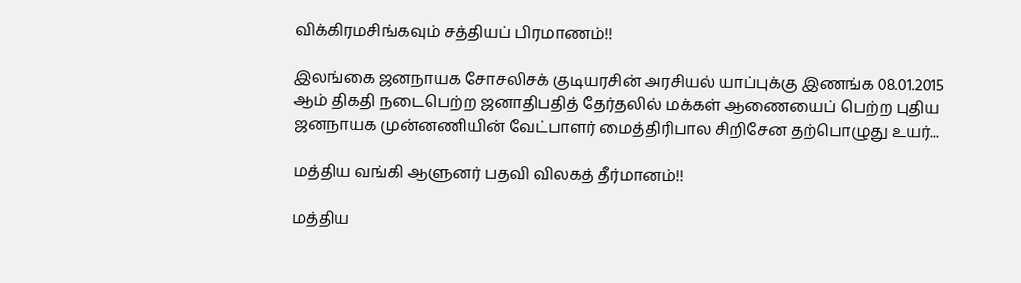விக்கிரமசிங்கவும் சத்தியப் பிரமாணம்!!

இலங்கை ஜனநாயக சோசலிசக் குடியரசின் அரசியல் யாப்புக்கு இணங்க 08.01.2015 ஆம் திகதி நடைபெற்ற ஜனாதிபதித் தேர்தலில் மக்கள் ஆணையைப் பெற்ற புதிய ஜனநாயக முன்னணியின் வேட்பாளர் மைத்திரிபால சிறிசேன தற்பொழுது உயர்...

மத்திய வங்கி ஆளுனர் பதவி விலகத் தீர்மானம்!!

மத்திய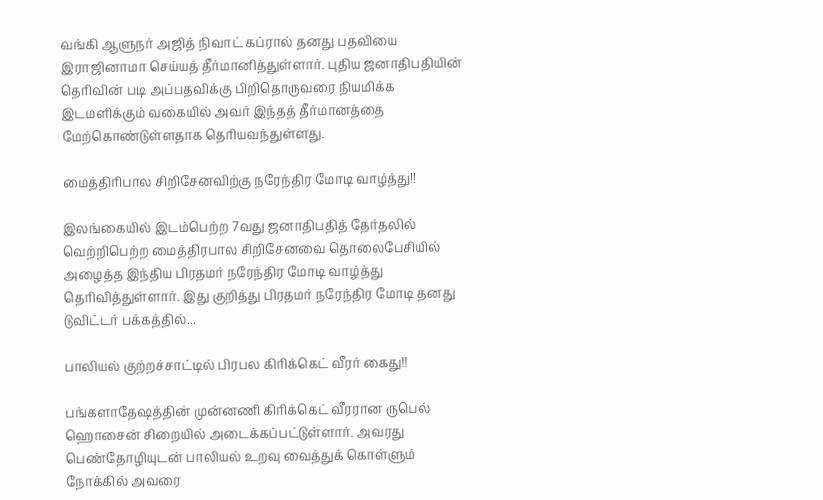வங்கி ஆளுநர் அஜித் நிவாட் கப்ரால் தனது பதவியை இராஜினாமா செய்யத் தீர்மானித்துள்ளார். புதிய ஜனாதிபதியின் தெரிவின் படி அப்பதவிக்கு பிறிதொருவரை நியமிக்க இடமளிக்கும் வகையில் அவர் இந்தத் தீர்மானத்தை மேற்கொண்டுள்ளதாக தெரியவந்துள்ளது.

மைத்திரிபால சிறிசேனவிற்கு நரேந்திர மோடி வாழ்த்து!!

இலங்கையில் இடம்பெற்ற 7வது ஜனாதிபதித் தேர்தலில் வெற்றிபெற்ற மைத்திரபால சிறிசேனவை தொலைபேசியில் அழைத்த இந்திய பிரதமர் நரேந்திர மோடி வாழ்த்து தெரிவித்துள்ளார். இது குறித்து பிரதமர் நரேந்திர மோடி தனது டுவிட்டர் பக்கத்தில்...

பாலியல் குற்றச்சாட்டில் பிரபல கிரிக்கெட் வீரர் கைது!!

பங்களாதேஷத்தின் முன்னணி கிரிக்கெட் வீரரான ருபெல் ஹொசைன் சிறையில் அடைக்கப்பட்டுள்ளார். அவரது பெண்தோழியுடன் பாலியல் உறவு வைத்துக் கொள்ளும் நோக்கில் அவரை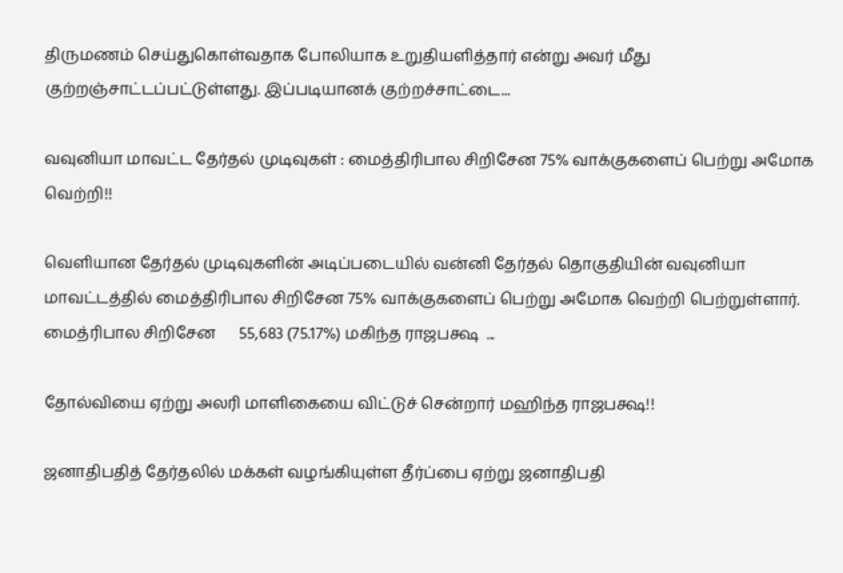திருமணம் செய்துகொள்வதாக போலியாக உறுதியளித்தார் என்று அவர் மீது குற்றஞ்சாட்டப்பட்டுள்ளது. இப்படியானக் குற்றச்சாட்டை...

வவுனியா மாவட்ட தேர்தல் முடிவுகள் : மைத்திரிபால சிறிசேன 75% வாக்குகளைப் பெற்று அமோக வெற்றி!!

வெளியான தேர்தல் முடிவுகளின் அடிப்படையில் வன்னி தேர்தல் தொகுதியின் வவுனியா மாவட்டத்தில் மைத்திரிபால சிறிசேன 75% வாக்குகளைப் பெற்று அமோக வெற்றி பெற்றுள்ளார். மைத்ரிபால சிறிசேன      55,683 (75.17%) மகிந்த ராஜபக்ஷ  ...

தோல்வியை ஏற்று அலரி மாளிகையை விட்டுச் சென்றார் மஹிந்த ராஜபக்ஷ!!

ஜனாதிபதித் தேர்தலில் மக்கள் வழங்கியுள்ள தீர்ப்பை ஏற்று ஜனாதிபதி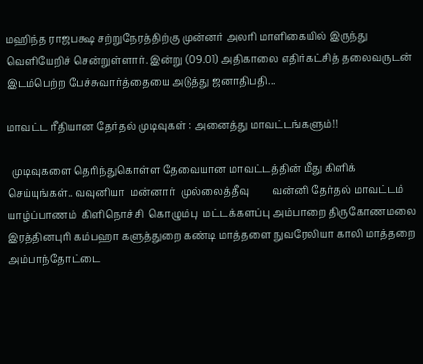மஹிந்த ராஜபக்ஷ சற்றுநேரத்திற்கு முன்னர் அலரி மாளிகையில் இருந்து வெளியேறிச் சென்றுள்ளார். இன்று (09.01) அதிகாலை எதிர்கட்சித் தலைவருடன் இடம்பெற்ற பேச்சுவார்த்தையை அடுத்து ஜனாதிபதி...

மாவட்ட ரீதியான தேர்தல் முடிவுகள் : அனைத்து மாவட்டங்களும்!!

  முடிவுகளை தெரிந்துகொள்ள தேவையான மாவட்டத்தின் மீது கிளிக் செய்யுங்கள்.. வவுனியா  மன்னார்  முல்லைத்தீவு         வன்னி தேர்தல் மாவட்டம்  யாழ்ப்பாணம்  கிளிநொச்சி  கொழும்பு  மட்டக்களப்பு அம்பாறை திருகோணமலை இரத்தினபுரி கம்பஹா களுத்துறை கண்டி மாத்தளை நுவரேலியா காலி மாத்தறை அம்பாந்தோட்டை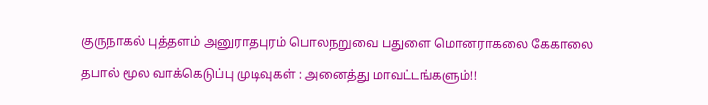குருநாகல் புத்தளம் அனுராதபுரம் பொலநறுவை பதுளை மொனராகலை கேகாலை

தபால் மூல வாக்கெடுப்பு முடிவுகள் : அனைத்து மாவட்டங்களும்!!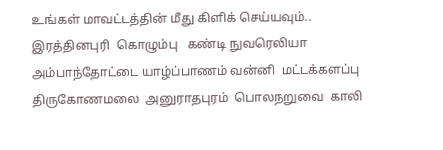உங்கள் மாவட்டத்தின் மீது கிளிக் செய்யவும்.. இரத்தினபுரி  கொழும்பு   கண்டி நுவரெலியா  அம்பாந்தோட்டை யாழ்ப்பாணம் வன்னி  மட்டக்களப்பு  திருகோணமலை  அனுராதபுரம்  பொலநறுவை  காலி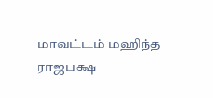மாவட்டம் மஹிந்த ராஜபக்ஷ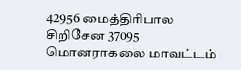42956 மைத்திரிபால சிறிசேன 37095 மொனராகலை மாவட்டம்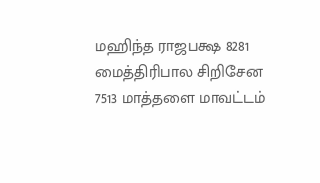மஹிந்த ராஜபக்ஷ 8281 மைத்திரிபால சிறிசேன 7513 மாத்தளை மாவட்டம்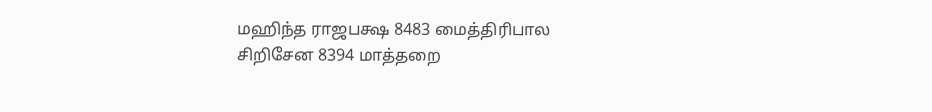மஹிந்த ராஜபக்ஷ 8483 மைத்திரிபால சிறிசேன 8394 மாத்தறை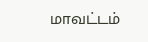மாவட்டம்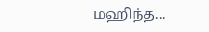மஹிந்த...